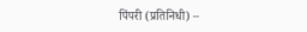पिंपरी (प्रतिनिधी) –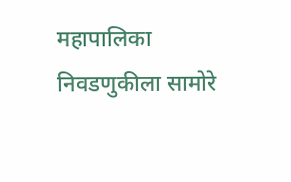महापालिका निवडणुकीला सामोरे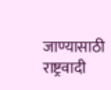जाण्यासाठी राष्ट्रवादी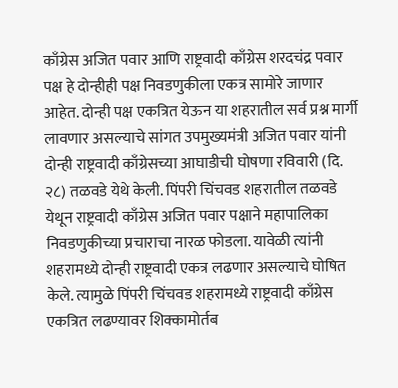काँग्रेस अजित पवार आणि राष्ट्रवादी काँग्रेस शरदचंद्र पवार पक्ष हे दोन्हीही पक्ष निवडणुकीला एकत्र सामोरे जाणार आहेत. दोन्ही पक्ष एकत्रित येऊन या शहरातील सर्व प्रश्न मार्गी लावणार असल्याचे सांगत उपमुख्यमंत्री अजित पवार यांनी दोन्ही राष्ट्रवादी काँग्रेसच्या आघाडीची घोषणा रविवारी (दि. २८) तळवडे येथे केली. पिंपरी चिंचवड शहरातील तळवडे येथून राष्ट्रवादी काँग्रेस अजित पवार पक्षाने महापालिका निवडणुकीच्या प्रचाराचा नारळ फोडला. यावेळी त्यांनी शहरामध्ये दोन्ही राष्ट्रवादी एकत्र लढणार असल्याचे घोषित केले. त्यामुळे पिंपरी चिंचवड शहरामध्ये राष्ट्रवादी काँग्रेस एकत्रित लढण्यावर शिक्कामोर्तब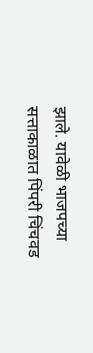झाले. यावेळी भाजपच्या सत्ताकाळात पिंपरी चिंचवड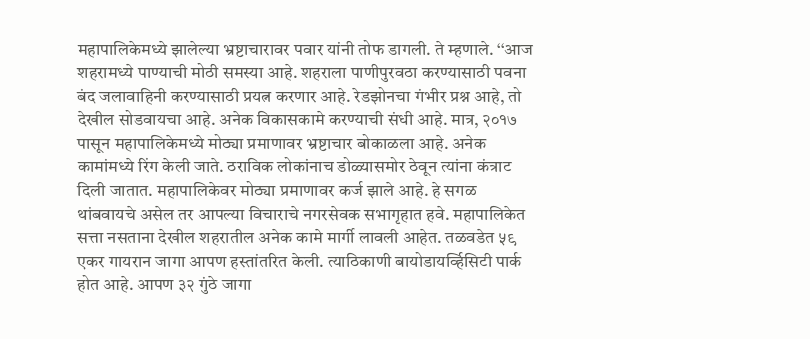महापालिकेमध्ये झालेल्या भ्रष्टाचारावर पवार यांनी तोफ डागली. ते म्हणाले. ‘‘आज शहरामध्ये पाण्याची मोठी समस्या आहे. शहराला पाणीपुरवठा करण्यासाठी पवना बंद जलावाहिनी करण्यासाठी प्रयत्न करणार आहे. रेडझोनचा गंभीर प्रश्न आहे, तो देखील सोडवायचा आहे. अनेक विकासकामे करण्याची संधी आहे. मात्र, २०१७ पासून महापालिकेमध्ये मोठ्या प्रमाणावर भ्रष्टाचार बोकाळला आहे. अनेक कामांमध्ये रिंग केली जाते. ठराविक लोकांनाच डोळ्यासमोर ठेवून त्यांना कंत्राट दिली जातात. महापालिकेवर मोठ्या प्रमाणावर कर्ज झाले आहे. हे सगळ थांबवायचे असेल तर आपल्या विचाराचे नगरसेवक सभागृहात हवे. महापालिकेत सत्ता नसताना देखील शहरातील अनेक कामे मार्गी लावली आहेत. तळवडेत ५९ एकर गायरान जागा आपण हस्तांतरित केली. त्याठिकाणी बायोडायर्व्हिसिटी पार्क होत आहे. आपण ३२ गुंठे जागा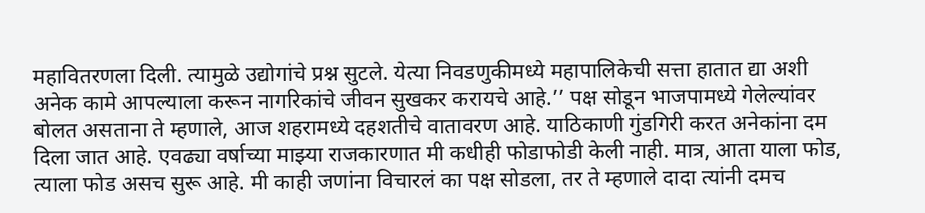महावितरणला दिली. त्यामुळे उद्योगांचे प्रश्न सुटले. येत्या निवडणुकीमध्ये महापालिकेची सत्ता हातात द्या अशी अनेक कामे आपल्याला करून नागरिकांचे जीवन सुखकर करायचे आहे.’’ पक्ष सोडून भाजपामध्ये गेलेल्यांवर बोलत असताना ते म्हणाले, आज शहरामध्ये दहशतीचे वातावरण आहे. याठिकाणी गुंडगिरी करत अनेकांना दम दिला जात आहे. एवढ्या वर्षाच्या माझ्या राजकारणात मी कधीही फोडाफोडी केली नाही. मात्र, आता याला फोड, त्याला फोड असच सुरू आहे. मी काही जणांना विचारलं का पक्ष सोडला, तर ते म्हणाले दादा त्यांनी दमच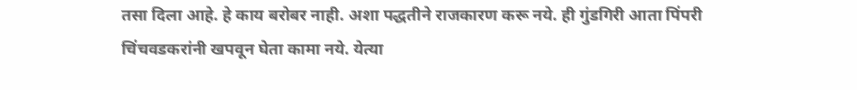तसा दिला आहे. हे काय बरोबर नाही. अशा पद्धतीने राजकारण करू नये. ही गुंडगिरी आता पिंपरी चिंचवडकरांनी खपवून घेता कामा नये. येत्या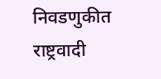निवडणुकीत राष्ट्रवादी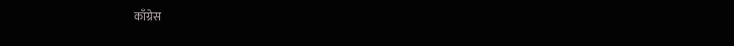काँग्रेस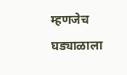म्हणजेच घड्याळाला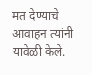मत देण्याचे आवाहन त्यांनी यावेळी केले.